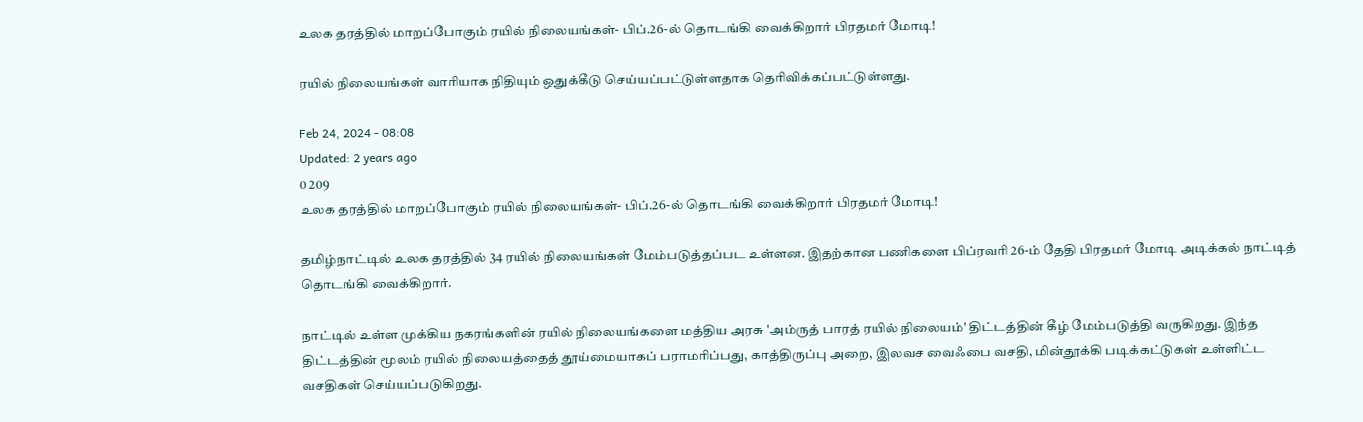உலக தரத்தில் மாறப்போகும் ரயில் நிலையங்கள்- பிப்.26-ல் தொடங்கி வைக்கிறார் பிரதமர் மோடி!

ரயில் நிலையங்கள் வாரியாக நிதியும் ஒதுக்கீடு செய்யப்பட்டுள்ளதாக தெரிவிக்கப்பட்டுள்ளது.

Feb 24, 2024 - 08:08
Updated: 2 years ago
0 209
உலக தரத்தில் மாறப்போகும் ரயில் நிலையங்கள்- பிப்.26-ல் தொடங்கி வைக்கிறார் பிரதமர் மோடி!

தமிழ்நாட்டில் உலக தரத்தில் 34 ரயில் நிலையங்கள் மேம்படுத்தப்பட உள்ளன. இதற்கான பணிகளை பிப்ரவரி 26-ம் தேதி பிரதமர் மோடி அடிக்கல் நாட்டித் தொடங்கி வைக்கிறார்.

நாட்டில் உள்ள முக்கிய நகரங்களின் ரயில் நிலையங்களை மத்திய அரசு 'அம்ருத் பாரத் ரயில் நிலையம்' திட்டத்தின் கீழ் மேம்படுத்தி வருகிறது. இந்த திட்டத்தின் மூலம் ரயில் நிலையத்தைத் தூய்மையாகப் பராமரிப்பது, காத்திருப்பு அறை, இலவச வைஃபை வசதி, மின்தூக்கி படிக்கட்டுகள் உள்ளிட்ட வசதிகள் செய்யப்படுகிறது.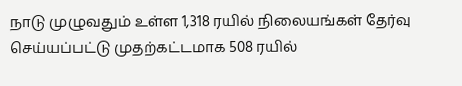நாடு முழுவதும் உள்ள 1,318 ரயில் நிலையங்கள் தேர்வு செய்யப்பட்டு முதற்கட்டமாக 508 ரயில்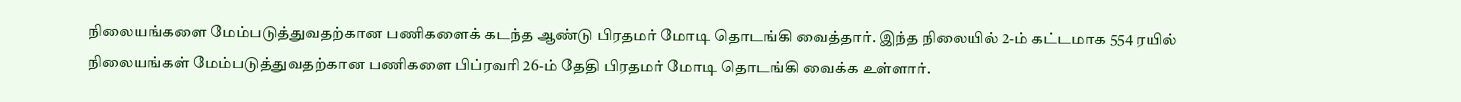நிலையங்களை மேம்படுத்துவதற்கான பணிகளைக் கடந்த ஆண்டு பிரதமர் மோடி தொடங்கி வைத்தார். இந்த நிலையில் 2-ம் கட்டமாக 554 ரயில் நிலையங்கள் மேம்படுத்துவதற்கான பணிகளை பிப்ரவரி 26-ம் தேதி பிரதமர் மோடி தொடங்கி வைக்க உள்ளார்.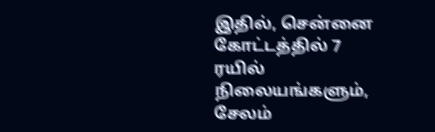இதில், சென்னை கோட்டத்தில் 7 ரயில் நிலையங்களும், சேலம்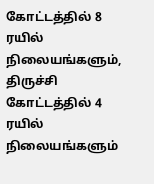கோட்டத்தில் 8 ரயில் நிலையங்களும், திருச்சி கோட்டத்தில் 4 ரயில் நிலையங்களும்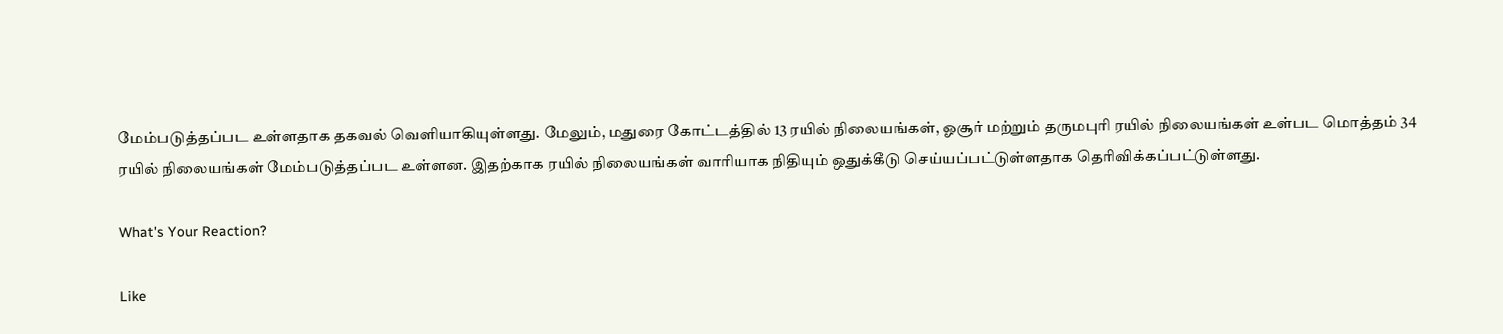மேம்படுத்தப்பட உள்ளதாக தகவல் வெளியாகியுள்ளது. மேலும், மதுரை கோட்டத்தில் 13 ரயில் நிலையங்கள், ஓசூர் மற்றும் தருமபுரி ரயில் நிலையங்கள் உள்பட மொத்தம் 34 ரயில் நிலையங்கள் மேம்படுத்தப்பட உள்ளன. இதற்காக ரயில் நிலையங்கள் வாரியாக நிதியும் ஒதுக்கீடு செய்யப்பட்டுள்ளதாக தெரிவிக்கப்பட்டுள்ளது.

What's Your Reaction?

Like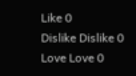Like 0
Dislike Dislike 0
Love Love 0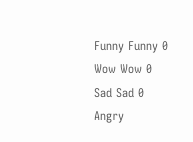Funny Funny 0
Wow Wow 0
Sad Sad 0
Angry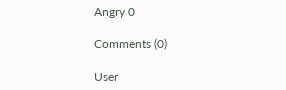Angry 0

Comments (0)

User